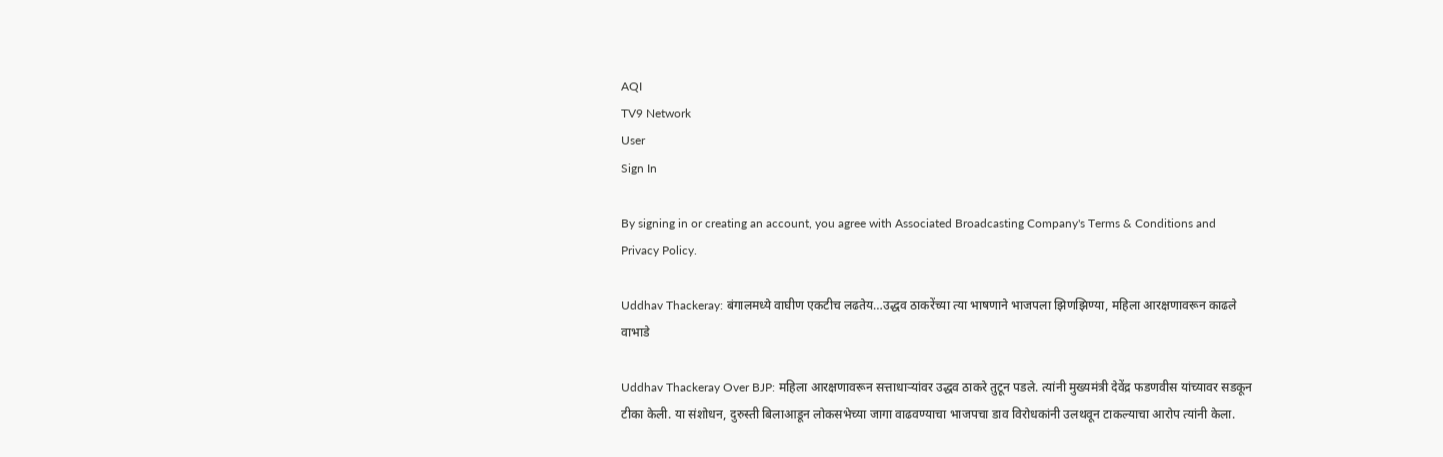AQI
TV9 Network
User
Sign In

By signing in or creating an account, you agree with Associated Broadcasting Company's Terms & Conditions and Privacy Policy.

Uddhav Thackeray: बंगालमध्ये वाघीण एकटीच लढतेय…उद्धव ठाकरेंच्या त्या भाषणाने भाजपला झिणझिण्या, महिला आरक्षणावरून काढले वाभाडे

Uddhav Thackeray Over BJP: महिला आरक्षणावरून सत्ताधाऱ्यांवर उद्धव ठाकरे तुटून पडले. त्यांनी मुख्यमंत्री देवेंद्र फडणवीस यांच्यावर सडकून टीका केली. या संशोधन, दुरुस्ती बिलाआडून लोकसभेच्या जागा वाढवण्याचा भाजपचा डाव विरोधकांनी उलथवून टाकल्याचा आरोप त्यांनी केला.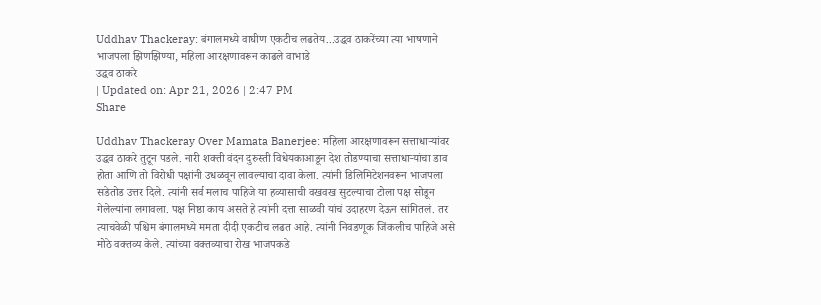Uddhav Thackeray: बंगालमध्ये वाघीण एकटीच लढतेय...उद्धव ठाकरेंच्या त्या भाषणाने भाजपला झिणझिण्या, महिला आरक्षणावरून काढले वाभाडे
उद्धव ठाकरे
| Updated on: Apr 21, 2026 | 2:47 PM
Share

Uddhav Thackeray Over Mamata Banerjee: महिला आरक्षणावरून सत्ताधाऱ्यांवर उद्धव ठाकरे तुटून पडले. नारी शक्ती वंदन दुरुस्ती विधेयकाआडून देश तोडण्याचा सत्ताधाऱ्यांचा डाव होता आणि तो विरोधी पक्षांनी उधळवून लावल्याचा दावा केला. त्यांनी डिलिमिटेशनवरून भाजपला सडेतोड उत्तर दिले. त्यांनी सर्व मलाच पाहिजे या हव्यासाची वखवख सुटल्याचा टोला पक्ष सोडून गेलेल्यांना लगावला. पक्ष निष्ठा काय असते हे त्यांनी दत्ता साळवी यांचं उदाहरण देऊन सांगितलं. तर त्याचवेळी पश्चिम बंगालमध्ये ममता दीदी एकटीच लढत आहे. त्यांनी निवडणूक जिंकलीच पाहिजे असे मोठे वक्तव्य केले. त्यांच्या वक्तव्याचा रोख भाजपकडे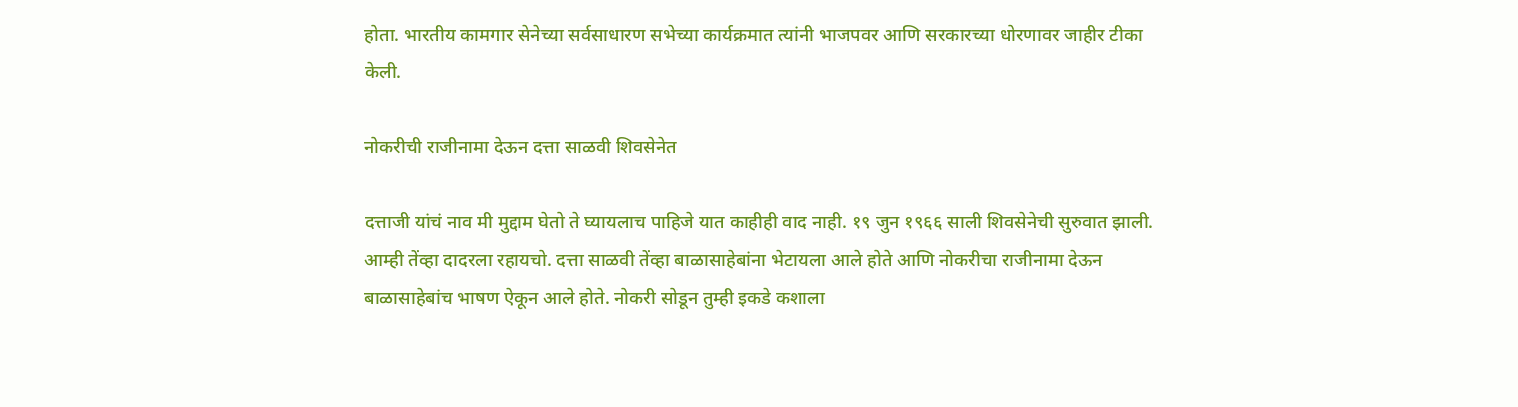होता. भारतीय कामगार सेनेच्या सर्वसाधारण सभेच्या कार्यक्रमात त्यांनी भाजपवर आणि सरकारच्या धोरणावर जाहीर टीका केली.

नोकरीची राजीनामा देऊन दत्ता साळवी शिवसेनेत

दत्ताजी यांचं नाव मी मुद्दाम घेतो ते घ्यायलाच पाहिजे यात काहीही वाद नाही. १९ जुन १९६६ साली शिवसेनेची सुरुवात झाली. आम्ही तेंव्हा दादरला रहायचो. दत्ता साळवी तेंव्हा बाळासाहेबांना भेटायला आले होते आणि नोकरीचा राजीनामा देऊन बाळासाहेबांच भाषण ऐकून आले होते. नोकरी सोडून तुम्ही इकडे कशाला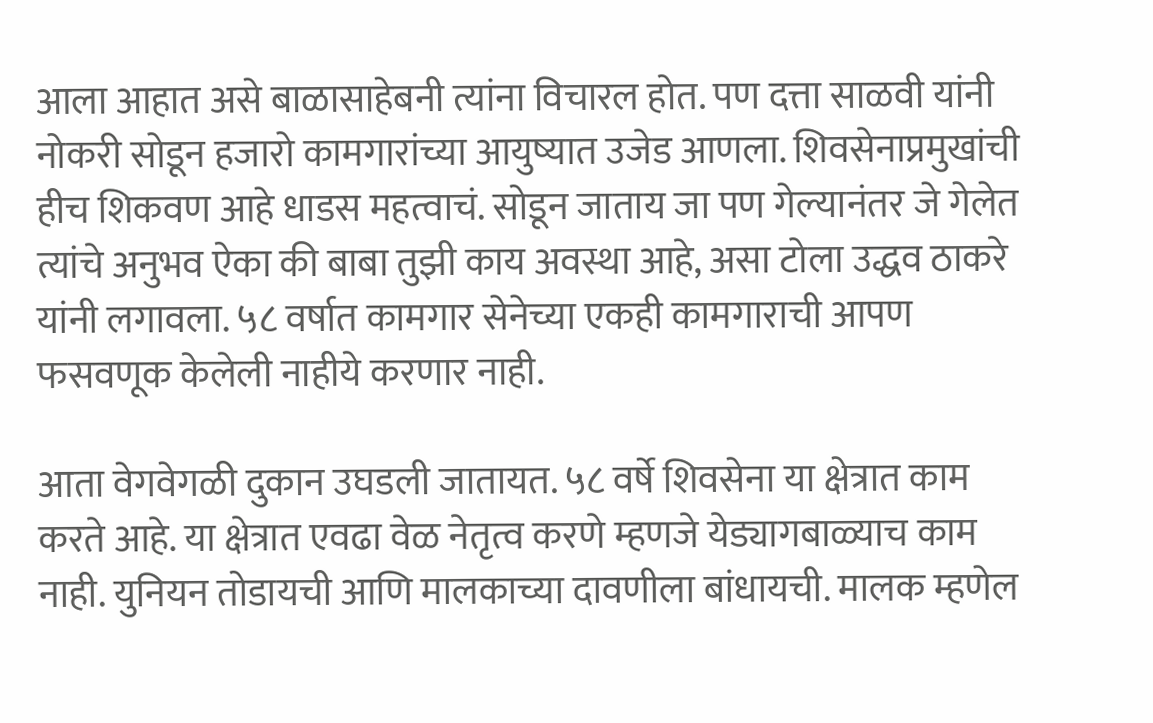आला आहात असे बाळासाहेबनी त्यांना विचारल होत. पण दत्ता साळवी यांनी नोकरी सोडून हजारो कामगारांच्या आयुष्यात उजेड आणला. शिवसेनाप्रमुखांची हीच शिकवण आहे धाडस महत्वाचं. सोडून जाताय जा पण गेल्यानंतर जे गेलेत त्यांचे अनुभव ऐका की बाबा तुझी काय अवस्था आहे, असा टोला उद्धव ठाकरे यांनी लगावला. ५८ वर्षात कामगार सेनेच्या एकही कामगाराची आपण फसवणूक केलेली नाहीये करणार नाही.

आता वेगवेगळी दुकान उघडली जातायत. ५८ वर्षे शिवसेना या क्षेत्रात काम करते आहे. या क्षेत्रात एवढा वेळ नेतृत्व करणे म्हणजे येड्यागबाळ्याच काम नाही. युनियन तोडायची आणि मालकाच्या दावणीला बांधायची. मालक म्हणेल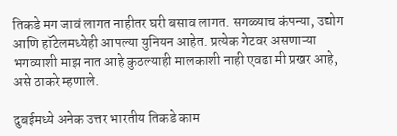तिकडे मग जावं लागत नाहीतर घरी बसाव लागत. सगळ्याच कंपन्या, उद्योग आणि हॉटेलमध्येही आपल्या युनियन आहेत. प्रत्येक गेटवर असणाऱ्या भगव्याशी माझ नात आहे कुठल्याही मालकाशी नाही एवढा मी प्रखर आहे, असे ठाकरे म्हणाले.

दुबईमध्ये अनेक उत्तर भारतीय तिकडे काम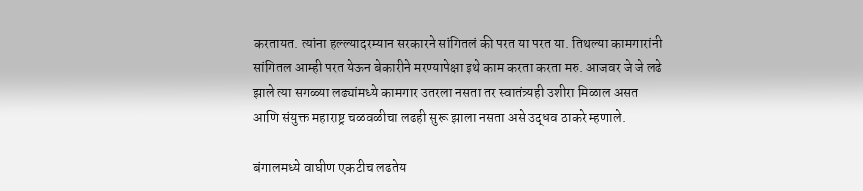करतायत. त्यांना हल्ल्यादरम्यान सरकारने सांगितलं की परत या परत या. तिथल्या कामगारांनी सांगितल आम्ही परत येऊन बेकारीने मरण्यापेक्षा इथे काम करता करता मरु. आजवर जे जे लढे झाले त्या सगळ्या लढ्यांमध्ये कामगार उतरला नसता तर स्वातंत्र्यही उशीरा मिळाल असत आणि संयुक्त महाराष्ट्र चळवळीचा लढही सुरू झाला नसता असे उद्धव ठाकरे म्हणाले.

बंगालमध्ये वाघीण एकटीच लढतेय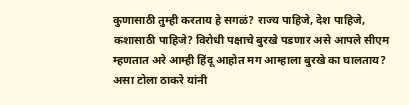कुणासाठी तुम्ही करताय हे सगळं? राज्य पाहिजे, देश पाहिजे, कशासाठी पाहिजे? विरोधी पक्षाचे बुरखे पडणार असे आपले सीएम म्हणतात अरे आम्ही हिंदू आहोत मग आम्हाला बुरखे का घालताय? असा टोला ठाकरे यांनी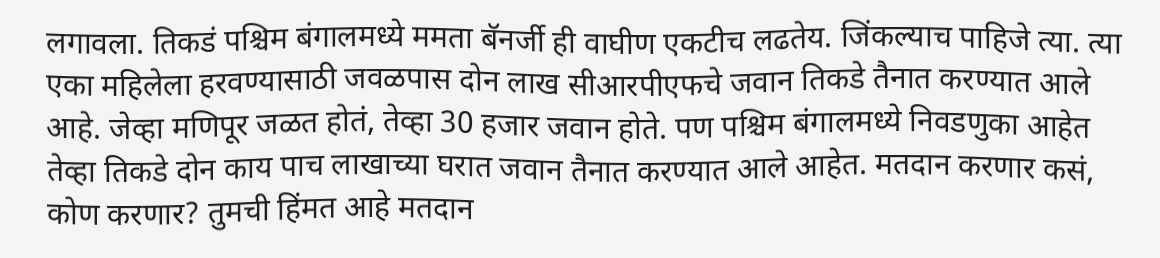लगावला. तिकडं पश्चिम बंगालमध्ये ममता बॅनर्जी ही वाघीण एकटीच लढतेय. जिंकल्याच पाहिजे त्या. त्या एका महिलेला हरवण्यासाठी जवळपास दोन लाख सीआरपीएफचे जवान तिकडे तैनात करण्यात आले आहे. जेव्हा मणिपूर जळत होतं, तेव्हा 30 हजार जवान होते. पण पश्चिम बंगालमध्ये निवडणुका आहेत तेव्हा तिकडे दोन काय पाच लाखाच्या घरात जवान तैनात करण्यात आले आहेत. मतदान करणार कसं, कोण करणार? तुमची हिंमत आहे मतदान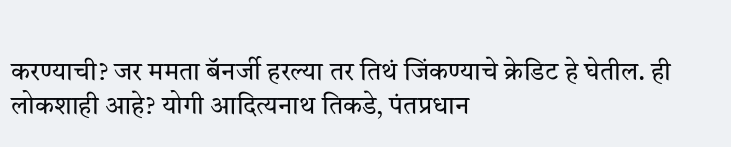करण्याची? जर ममता बॅनर्जी हरल्या तर तिथं जिंकण्याचे क्रेडिट हे घेतील. ही लोकशाही आहे? योगी आदित्यनाथ तिकडे, पंतप्रधान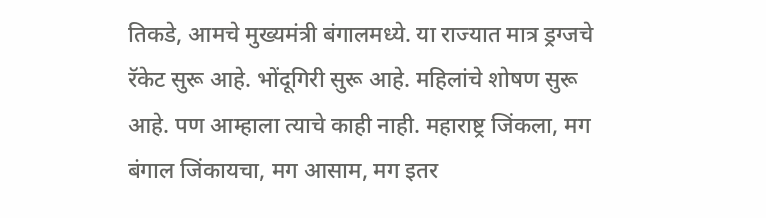तिकडे, आमचे मुख्यमंत्री बंगालमध्ये. या राज्यात मात्र ड्रग्जचे रॅकेट सुरू आहे. भोंदूगिरी सुरू आहे. महिलांचे शोषण सुरू आहे. पण आम्हाला त्याचे काही नाही. महाराष्ट्र जिंकला, मग बंगाल जिंकायचा, मग आसाम, मग इतर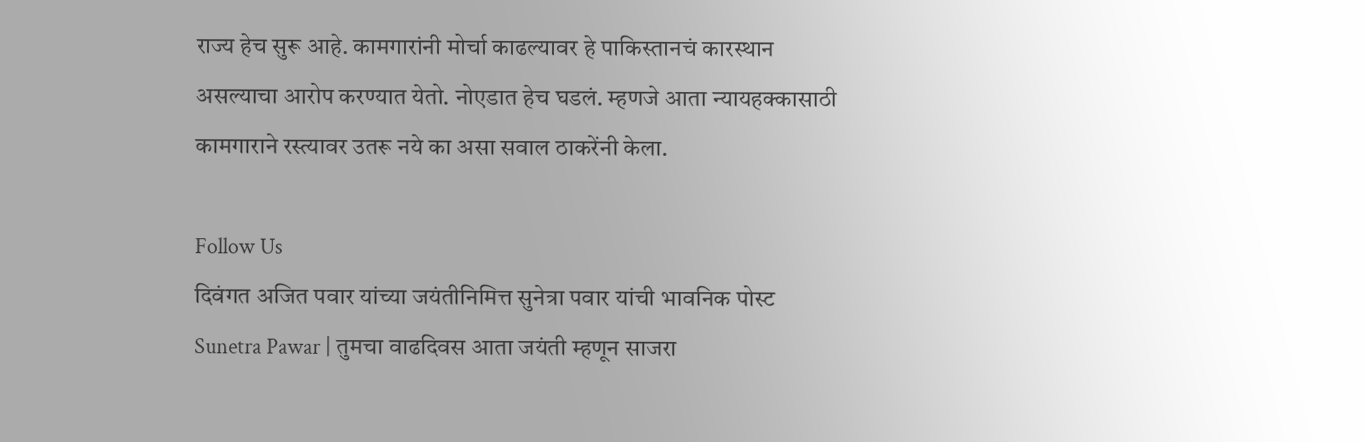राज्य हेच सुरू आहे. कामगारांनी मोर्चा काढल्यावर हे पाकिस्तानचं कारस्थान असल्याचा आरोप करण्यात येतो. नोएडात हेच घडलं. म्हणजे आता न्यायहक्कासाठी कामगाराने रस्त्यावर उतरू नये का असा सवाल ठाकरेंनी केला.

Follow Us
दिवंगत अजित पवार यांच्या जयंतीनिमित्त सुनेत्रा पवार यांची भावनिक पोस्ट
Sunetra Pawar | तुमचा वाढदिवस आता जयंती म्हणून साजरा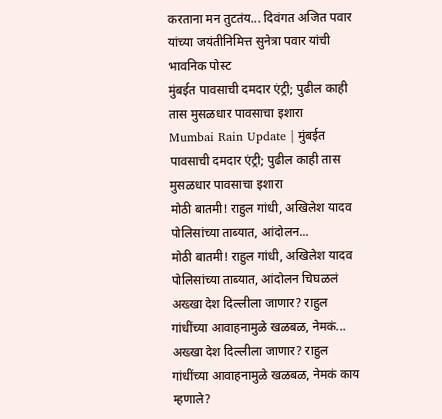करताना मन तुटतंय... दिवंगत अजित पवार यांच्या जयंतीनिमित्त सुनेत्रा पवार यांची भावनिक पोस्ट
मुंबईत पावसाची दमदार एंट्री; पुढील काही तास मुसळधार पावसाचा इशारा
Mumbai Rain Update | मुंबईत पावसाची दमदार एंट्री; पुढील काही तास मुसळधार पावसाचा इशारा
मोठी बातमी! राहुल गांधी, अखिलेश यादव पोलिसांच्या ताब्यात, आंदोलन...
मोठी बातमी! राहुल गांधी, अखिलेश यादव पोलिसांच्या ताब्यात, आंदोलन चिघळलं
अख्खा देश दिल्लीला जाणार? राहुल गांधींच्या आवाहनामुळे खळबळ, नेमकं...
अख्खा देश दिल्लीला जाणार? राहुल गांधींच्या आवाहनामुळे खळबळ, नेमकं काय म्हणाले?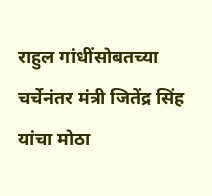राहुल गांधींसोबतच्या चर्चेनंतर मंत्री जितेंद्र सिंह यांचा मोठा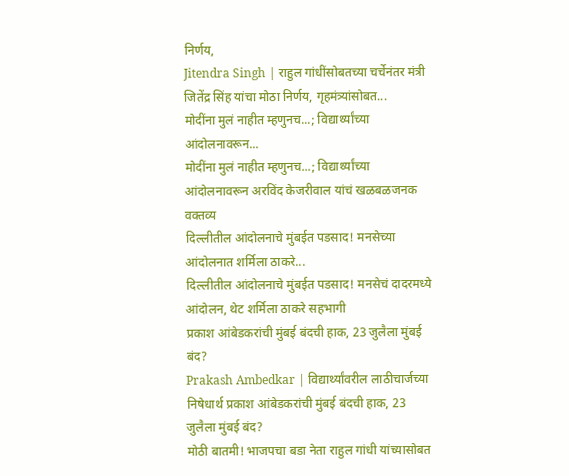निर्णय,
Jitendra Singh | राहुल गांधींसोबतच्या चर्चेनंतर मंत्री जितेंद्र सिंह यांचा मोठा निर्णय, गृहमंत्र्यांसोबत...
मोदींना मुलं नाहीत म्हणुनच...; विद्यार्थ्यांच्या आंदोलनावरून...
मोदींना मुलं नाहीत म्हणुनच...; विद्यार्थ्यांच्या आंदोलनावरून अरविंद केजरीवाल यांचं खळबळजनक वक्तव्य
दिल्लीतील आंदोलनाचे मुंबईत पडसाद! मनसेच्या आंदोलनात शर्मिला ठाकरे...
दिल्लीतील आंदोलनाचे मुंबईत पडसाद! मनसेचं दादरमध्ये आंदोलन, थेट शर्मिला ठाकरे सहभागी
प्रकाश आंबेडकरांची मुंबई बंदची हाक, 23 जुलैला मुंबई बंद?
Prakash Ambedkar | विद्यार्थ्यांवरील लाठीचार्जच्या निषेधार्थ प्रकाश आंबेडकरांची मुंबई बंदची हाक, 23 जुलैला मुंबई बंद?
मोठी बातमी! भाजपचा बडा नेता राहुल गांधी यांच्यासोबत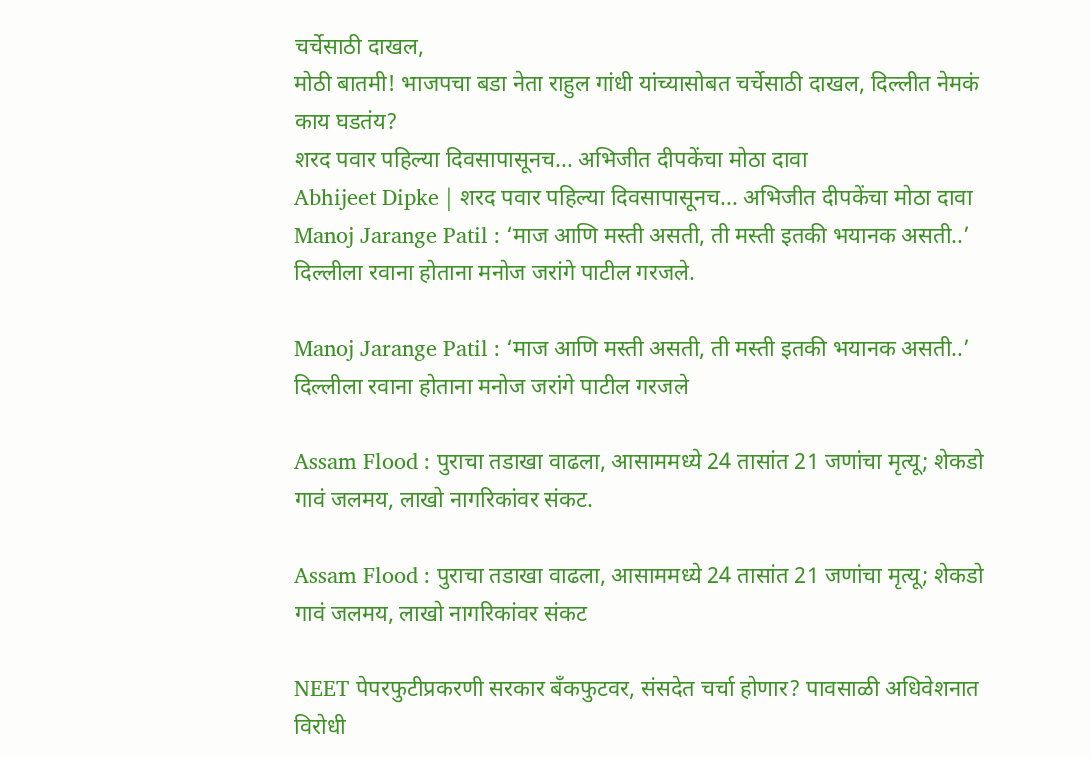चर्चेसाठी दाखल,
मोठी बातमी! भाजपचा बडा नेता राहुल गांधी यांच्यासोबत चर्चेसाठी दाखल, दिल्लीत नेमकं काय घडतंय?
शरद पवार पहिल्या दिवसापासूनच... अभिजीत दीपकेंचा मोठा दावा
Abhijeet Dipke | शरद पवार पहिल्या दिवसापासूनच... अभिजीत दीपकेंचा मोठा दावा
Manoj Jarange Patil : ‘माज आणि मस्ती असती, ती मस्ती इतकी भयानक असती..’ दिल्लीला रवाना होताना मनोज जरांगे पाटील गरजले.

Manoj Jarange Patil : ‘माज आणि मस्ती असती, ती मस्ती इतकी भयानक असती..’ दिल्लीला रवाना होताना मनोज जरांगे पाटील गरजले

Assam Flood : पुराचा तडाखा वाढला, आसाममध्ये 24 तासांत 21 जणांचा मृत्यू; शेकडो गावं जलमय, लाखो नागरिकांवर संकट.

Assam Flood : पुराचा तडाखा वाढला, आसाममध्ये 24 तासांत 21 जणांचा मृत्यू; शेकडो गावं जलमय, लाखो नागरिकांवर संकट

NEET पेपरफुटीप्रकरणी सरकार बँकफुटवर, संसदेत चर्चा होणार? पावसाळी अधिवेशनात विरोधी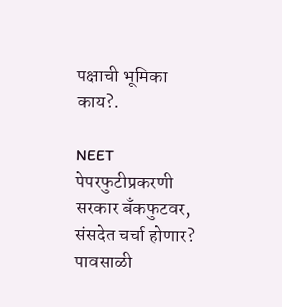पक्षाची भूमिका काय?.

NEET पेपरफुटीप्रकरणी सरकार बँकफुटवर, संसदेत चर्चा होणार? पावसाळी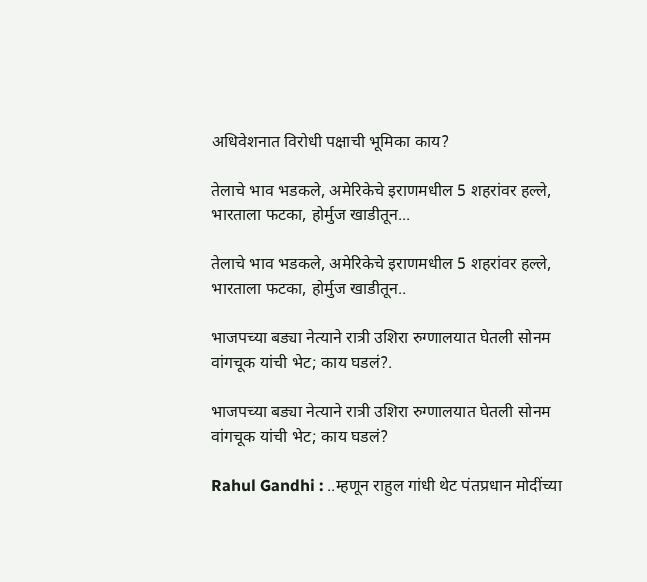अधिवेशनात विरोधी पक्षाची भूमिका काय?

तेलाचे भाव भडकले, अमेरिकेचे इराणमधील 5 शहरांवर हल्ले, भारताला फटका, होर्मुज खाडीतून...

तेलाचे भाव भडकले, अमेरिकेचे इराणमधील 5 शहरांवर हल्ले, भारताला फटका, होर्मुज खाडीतून..

भाजपच्या बड्या नेत्याने रात्री उशिरा रुग्णालयात घेतली सोनम वांगचूक यांची भेट; काय घडलं?.

भाजपच्या बड्या नेत्याने रात्री उशिरा रुग्णालयात घेतली सोनम वांगचूक यांची भेट; काय घडलं?

Rahul Gandhi : ..म्हणून राहुल गांधी थेट पंतप्रधान मोदींच्या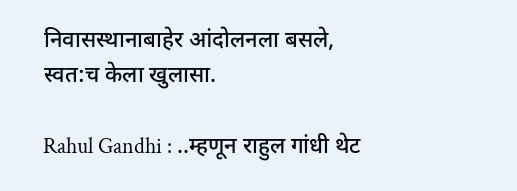निवासस्थानाबाहेर आंदोलनला बसले, स्वत:च केला खुलासा.

Rahul Gandhi : ..म्हणून राहुल गांधी थेट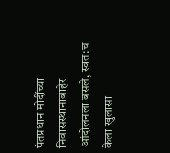पंतप्रधान मोदींच्या निवासस्थानाबाहेर आंदोलनला बसले, स्वत:च केला खुलासा